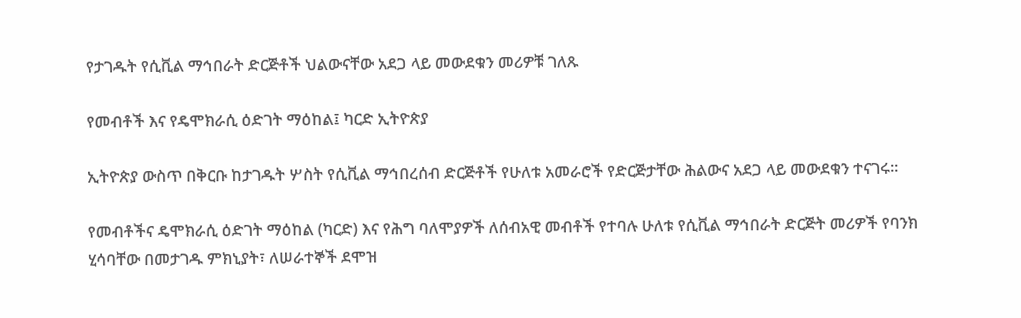የታገዱት የሲቪል ማኅበራት ድርጅቶች ህልውናቸው አደጋ ላይ መውደቁን መሪዎቹ ገለጹ

የመብቶች እና የዴሞክራሲ ዕድገት ማዕከል፤ ካርድ ኢትዮጵያ

ኢትዮጵያ ውስጥ በቅርቡ ከታገዱት ሦስት የሲቪል ማኅበረሰብ ድርጅቶች የሁለቱ አመራሮች የድርጅታቸው ሕልውና አደጋ ላይ መውደቁን ተናገሩ።

የመብቶችና ዴሞክራሲ ዕድገት ማዕከል (ካርድ) እና የሕግ ባለሞያዎች ለሰብአዊ መብቶች የተባሉ ሁለቱ የሲቪል ማኅበራት ድርጅት መሪዎች የባንክ ሂሳባቸው በመታገዱ ምክኒያት፣ ለሠራተኞች ደሞዝ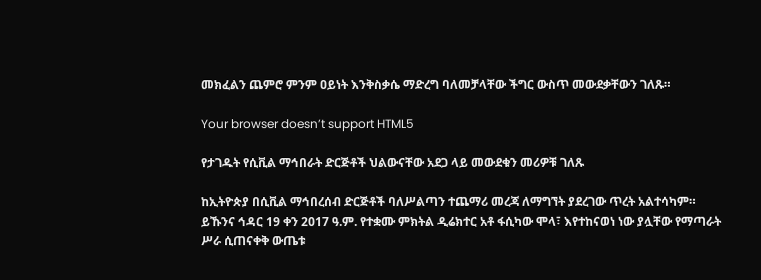መክፈልን ጨምሮ ምንም ዐይነት እንቅስቃሴ ማድረግ ባለመቻላቸው ችግር ውስጥ መውደቃቸውን ገለጹ።

Your browser doesn’t support HTML5

የታገዱት የሲቪል ማኅበራት ድርጅቶች ህልውናቸው አደጋ ላይ መውደቁን መሪዎቹ ገለጹ

ከኢትዮጵያ በሲቪል ማኅበረሰብ ድርጅቶች ባለሥልጣን ተጨማሪ መረጃ ለማግኘት ያደረገው ጥረት አልተሳካም። ይኹንና ኅዳር 19 ቀን 2017 ዓ.ም. የተቋሙ ምክትል ዲሬክተር አቶ ፋሲካው ሞላ፣ እየተከናወነ ነው ያሏቸው የማጣራት ሥራ ሲጠናቀቅ ውጤቱ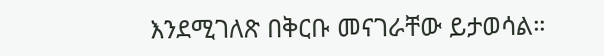እንደሚገለጽ በቅርቡ መናገራቸው ይታወሳል።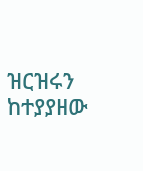ዝርዝሩን ከተያያዘው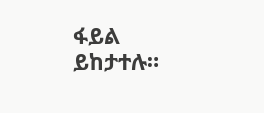ፋይል ይከታተሉ።